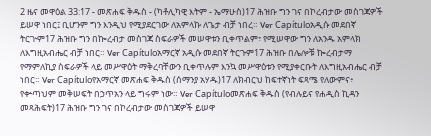2 ዜና መዋዕል 33:17 - መጽሐፍ ቅዱስ - (ካቶሊካዊ እትም - ኤማሁስ)17 ሕዝቡ ግን ገና በኮረብታው መስገጃዎች ይሠዋ ነበር፤ ቢሆንም ግን እንዲህ የሚያደርገው ለአምላኩ ለጌታ ብቻ ነበረ። Ver Capítuloአዲሱ መደበኛ ትርጒም17 ሕዝቡ ግን በኰረብታ መስገጃ ስፍራዎች መሠዋቱን ቢቀጥልም፣ የሚሠዋው ግን ለአንዱ አምላክ ለእግዚአብሔር ብቻ ነበር። Ver Capítuloአማርኛ አዲሱ መደበኛ ትርጉም17 ሕዝቡ በሌሎቹ ኰረብታማ የማምለኪያ ስፍራዎች ላይ መሥዋዕት ማቅረባቸውን ቢቀጥሉም እንኳ መሥዋዕቱን የሚያቀርቡት ለእግዚአብሔር ብቻ ነበር። Ver Capítuloየአማርኛ መጽሐፍ ቅዱስ (ሰማንያ አሃዱ)17 ለክብርህ ከፍተኛነት ፍጻሜ የለውምና፥ የቍጣህም መቅሠፍት በኃጥአን ላይ ግሩም ነው። Ver Capítuloመጽሐፍ ቅዱስ (የብሉይና የሐዲስ ኪዳን መጻሕፍት)17 ሕዝቡ ግን ገና በኮረብታው መስገጃዎች ይሠዋ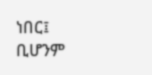ነበር፤ ቢሆንም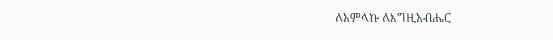ለአምላኩ ለእግዚአብሔር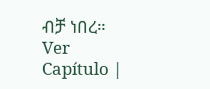ብቻ ነበረ። Ver Capítulo |